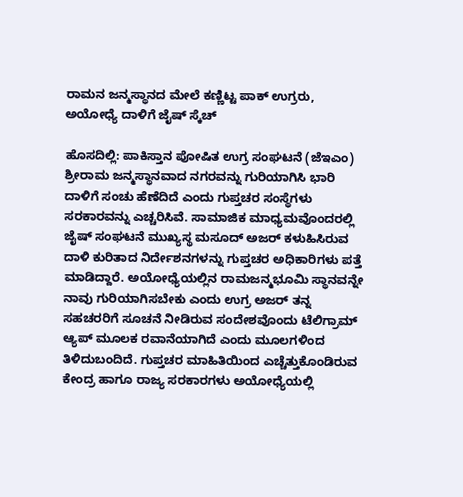ರಾಮನ ಜನ್ಮಸ್ಥಾನದ ಮೇಲೆ ಕಣ್ಣಿಟ್ಟ ಪಾಕ್ ಉಗ್ರರು, ಅಯೋಧ್ಯೆ ದಾಳಿಗೆ ಜೈಷ್ ಸ್ಕೆಚ್

ಹೊಸದಿಲ್ಲಿ: ಪಾಕಿಸ್ತಾನ ಪೋಷಿತ ಉಗ್ರ ಸಂಘಟನೆ (ಜೆಇಎಂ) ಶ್ರೀರಾಮ ಜನ್ಮಸ್ಥಾನವಾದ ನಗರವನ್ನು ಗುರಿಯಾಗಿಸಿ ಭಾರಿ ದಾಳಿಗೆ ಸಂಚು ಹೆಣೆದಿದೆ ಎಂದು ಗುಪ್ತಚರ ಸಂಸ್ಥೆಗಳು ಸರಕಾರವನ್ನು ಎಚ್ಚರಿಸಿವೆ. ಸಾಮಾಜಿಕ ಮಾಧ್ಯಮವೊಂದರಲ್ಲಿ ಜೈಷ್‌ ಸಂಘಟನೆ ಮುಖ್ಯಸ್ಥ ಮಸೂದ್‌ ಅಜರ್‌ ಕಳುಹಿಸಿರುವ ದಾಳಿ ಕುರಿತಾದ ನಿರ್ದೇಶನಗಳನ್ನು ಗುಪ್ತಚರ ಅಧಿಕಾರಿಗಳು ಪತ್ತೆ ಮಾಡಿದ್ದಾರೆ. ಅಯೋಧ್ಯೆಯಲ್ಲಿನ ರಾಮಜನ್ಮಭೂಮಿ ಸ್ಥಾನವನ್ನೇ ನಾವು ಗುರಿಯಾಗಿಸಬೇಕು ಎಂದು ಉಗ್ರ ಅಜರ್‌ ತನ್ನ ಸಹಚರರಿಗೆ ಸೂಚನೆ ನೀಡಿರುವ ಸಂದೇಶವೊಂದು ಟೆಲಿಗ್ರಾಮ್‌ ಆ್ಯಪ್‌ ಮೂಲಕ ರವಾನೆಯಾಗಿದೆ ಎಂದು ಮೂಲಗಳಿಂದ ತಿಳಿದುಬಂದಿದೆ. ಗುಪ್ತಚರ ಮಾಹಿತಿಯಿಂದ ಎಚ್ಚೆತ್ತುಕೊಂಡಿರುವ ಕೇಂದ್ರ ಹಾಗೂ ರಾಜ್ಯ ಸರಕಾರಗಳು ಅಯೋಧ್ಯೆಯಲ್ಲಿ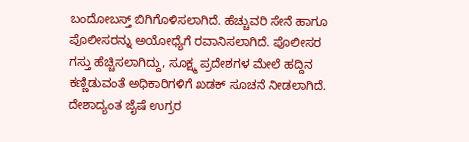ಬಂದೋಬಸ್ತ್ ಬಿಗಿಗೊಳಿಸಲಾಗಿದೆ. ಹೆಚ್ಚುವರಿ ಸೇನೆ ಹಾಗೂ ಪೊಲೀಸರನ್ನು ಅಯೋಧ್ಯೆಗೆ ರವಾನಿಸಲಾಗಿದೆ. ಪೊಲೀಸರ ಗಸ್ತು ಹೆಚ್ಚಿಸಲಾಗಿದ್ದು, ಸೂಕ್ಷ್ಮ ಪ್ರದೇಶಗಳ ಮೇಲೆ ಹದ್ದಿನ ಕಣ್ಣಿಡುವಂತೆ ಅಧಿಕಾರಿಗಳಿಗೆ ಖಡಕ್‌ ಸೂಚನೆ ನೀಡಲಾಗಿದೆ. ದೇಶಾದ್ಯಂತ ಜೈಷೆ ಉಗ್ರರ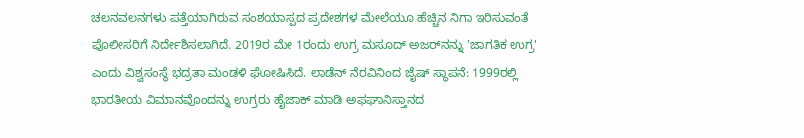ಚಲನವಲನಗಳು ಪತ್ತೆಯಾಗಿರುವ ಸಂಶಯಾಸ್ಪದ ಪ್ರದೇಶಗಳ ಮೇಲೆಯೂ ಹೆಚ್ಚಿನ ನಿಗಾ ಇರಿಸುವಂತೆ ಪೊಲೀಸರಿಗೆ ನಿರ್ದೇಶಿಸಲಾಗಿದೆ. 2019ರ ಮೇ 1ರಂದು ಉಗ್ರ ಮಸೂದ್‌ ಅಜರ್‌ನನ್ನು 'ಜಾಗತಿಕ ಉಗ್ರ' ಎಂದು ವಿಶ್ವಸಂಸ್ಥೆ ಭದ್ರತಾ ಮಂಡಳಿ ಘೋಷಿಸಿದೆ. ಲಾಡೆನ್‌ ನೆರವಿನಿಂದ ಜೈಷ್‌ ಸ್ಥಾಪನೆ: 1999ರಲ್ಲಿ ಭಾರತೀಯ ವಿಮಾನವೊಂದನ್ನು ಉಗ್ರರು ಹೈಜಾಕ್‌ ಮಾಡಿ ಅಫಘಾನಿಸ್ತಾನದ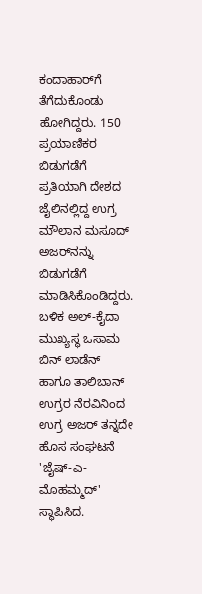ಕಂದಾಹಾರ್‌ಗೆ ತೆಗೆದುಕೊಂಡು ಹೋಗಿದ್ದರು. 150 ಪ್ರಯಾಣಿಕರ ಬಿಡುಗಡೆಗೆ ಪ್ರತಿಯಾಗಿ ದೇಶದ ಜೈಲಿನಲ್ಲಿದ್ದ ಉಗ್ರ ಮೌಲಾನ ಮಸೂದ್‌ ಅಜರ್‌ನನ್ನು ಬಿಡುಗಡೆಗೆ ಮಾಡಿಸಿಕೊಂಡಿದ್ದರು. ಬಳಿಕ ಅಲ್‌-ಕೈದಾ ಮುಖ್ಯಸ್ಥ ಒಸಾಮ ಬಿನ್‌ ಲಾಡೆನ್‌ ಹಾಗೂ ತಾಲಿಬಾನ್‌ ಉಗ್ರರ ನೆರವಿನಿಂದ ಉಗ್ರ ಅಜರ್‌ ತನ್ನದೇ ಹೊಸ ಸಂಘಟನೆ 'ಜೈಷ್‌-ಎ-ಮೊಹಮ್ಮದ್‌' ಸ್ಥಾಪಿಸಿದ.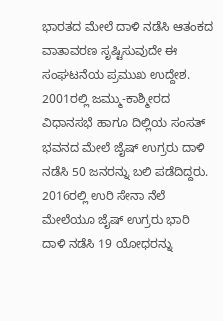ಭಾರತದ ಮೇಲೆ ದಾಳಿ ನಡೆಸಿ ಆತಂಕದ ವಾತಾವರಣ ಸೃಷ್ಟಿಸುವುದೇ ಈ ಸಂಘಟನೆಯ ಪ್ರಮುಖ ಉದ್ದೇಶ. 2001ರಲ್ಲಿ ಜಮ್ಮು-ಕಾಶ್ಮೀರದ ವಿಧಾನಸಭೆ ಹಾಗೂ ದಿಲ್ಲಿಯ ಸಂಸತ್‌ ಭವನದ ಮೇಲೆ ಜೈಷ್‌ ಉಗ್ರರು ದಾಳಿ ನಡೆಸಿ 50 ಜನರನ್ನು ಬಲಿ ಪಡೆದಿದ್ದರು. 2016ರಲ್ಲಿ ಉರಿ ಸೇನಾ ನೆಲೆ ಮೇಲೆಯೂ ಜೈಷ್‌ ಉಗ್ರರು ಭಾರಿ ದಾಳಿ ನಡೆಸಿ 19 ಯೋಧರನ್ನು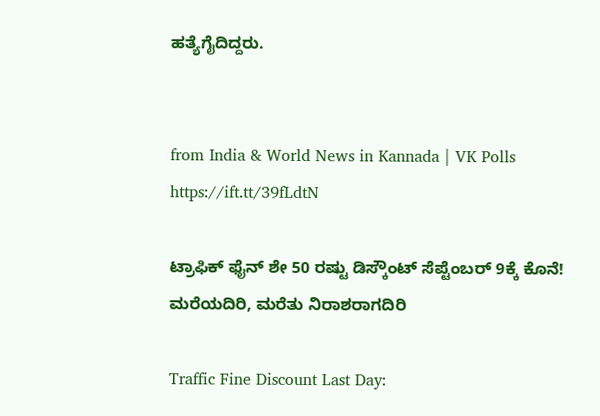ಹತ್ಯೆಗೈದಿದ್ದರು.


from India & World News in Kannada | VK Polls https://ift.tt/39fLdtN

ಟ್ರಾಫಿಕ್‌ ಫೈನ್‌ ಶೇ 50 ರಷ್ಟು ಡಿಸ್ಕೌಂಟ್‌ ಸೆಪ್ಟೆಂಬರ್‌ 9ಕ್ಕೆ ಕೊನೆ! ಮರೆಯದಿರಿ, ಮರೆತು ನಿರಾಶರಾಗದಿರಿ

Traffic Fine Discount Last Day: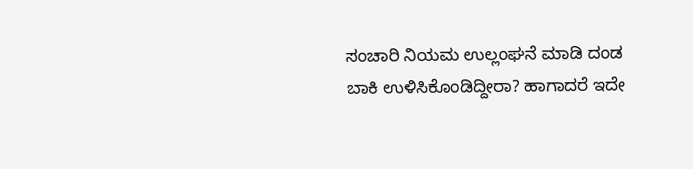ಸಂಚಾರಿ ನಿಯಮ ಉಲ್ಲಂಘನೆ ಮಾಡಿ ದಂಡ ಬಾಕಿ ಉಳಿಸಿಕೊಂಡಿದ್ದೀರಾ? ಹಾಗಾದರೆ ಇದೇ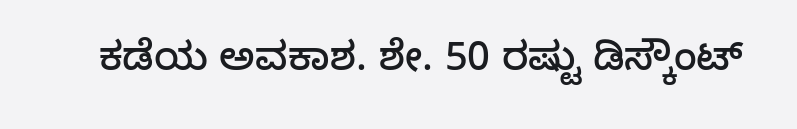ಕಡೆಯ ಅವಕಾಶ. ಶೇ. 50 ರಷ್ಟು ಡಿಸ್ಕೌಂಟ್‌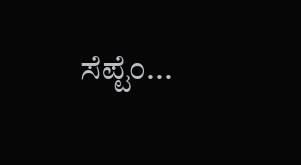ಸೆಪ್ಟೆಂ...